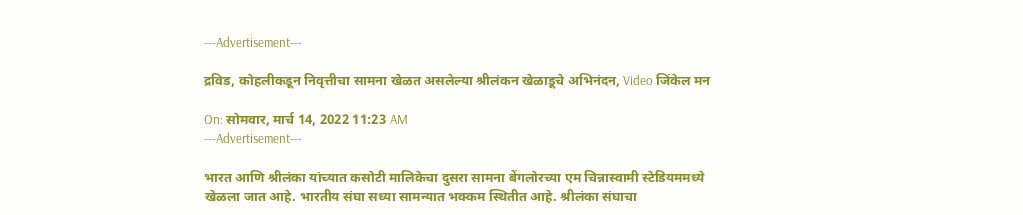---Advertisement---

द्रविड, कोहलीकडून निवृत्तीचा सामना खेळत असलेल्या श्रीलंकन खेळाडूचे अभिनंदन, Video जिंकेल मन

On: सोमवार, मार्च 14, 2022 11:23 AM
---Advertisement---

भारत आणि श्रीलंका यांच्यात कसोटी मालिकेचा दुसरा सामना बेंगलोरच्या एम चिन्नास्वामी स्टेडियममध्ये खेळला जात आहे. भारतीय संघा सध्या सामन्यात भक्कम स्थितीत आहे. श्रीलंका संघाचा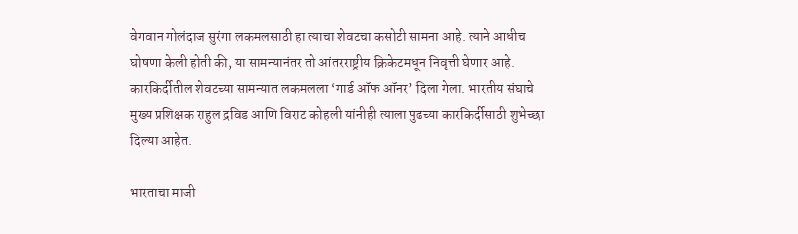वेगवान गोलंदाज सुरंगा लकमलसाठी हा त्याचा शेवटचा कसोटी सामना आहे. त्याने आधीच घोषणा केली होती की, या सामन्यानंतर तो आंतरराष्ट्रीय क्रिकेटमधून निवृत्ती घेणार आहे. कारकिर्दीतील शेवटच्या सामन्यात लकमलला ‘गार्ड ऑफ ऑनर’ दिला गेला. भारतीय संघाचे मुख्य प्रशिक्षक राहुल द्रविड आणि विराट कोहली यांनीही त्याला पुढच्या कारकिर्दीसाठी शुभेच्छा दिल्या आहेत.

भारताचा माजी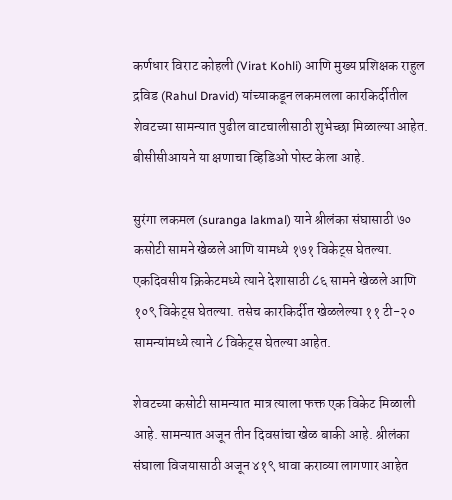कर्णधार विराट कोहली (Virat Kohli) आणि मुख्य प्रशिक्षक राहुल द्रविड (Rahul Dravid) यांच्याकडून लकमलला कारकिर्दीतील शेवटच्या सामन्यात पुढील वाटचालीसाठी शुभेच्छा मिळाल्या आहेत. बीसीसीआयने या क्षणाचा व्हिडिओ पोस्ट केला आहे.

सुरंगा लकमल (suranga lakmal) याने श्रीलंका संघासाठी ७० कसोटी सामने खेळले आणि यामध्ये १७१ विकेट्स घेतल्या. एकदिवसीय क्रिकेटमध्ये त्याने देशासाठी ८६ सामने खेळले आणि १०९ विकेट्स घेतल्या. तसेच कारकिर्दीत खेळलेल्या ११ टी-२० सामन्यांमध्ये त्याने ८ विकेट्स घेतल्या आहेत.

शेवटच्या कसोटी सामन्यात मात्र त्याला फक्त एक विकेट मिळाली आहे. सामन्यात अजून तीन दिवसांचा खेळ बाकी आहे. श्रीलंका संघाला विजयासाठी अजून ४१९ धावा कराव्या लागणार आहेत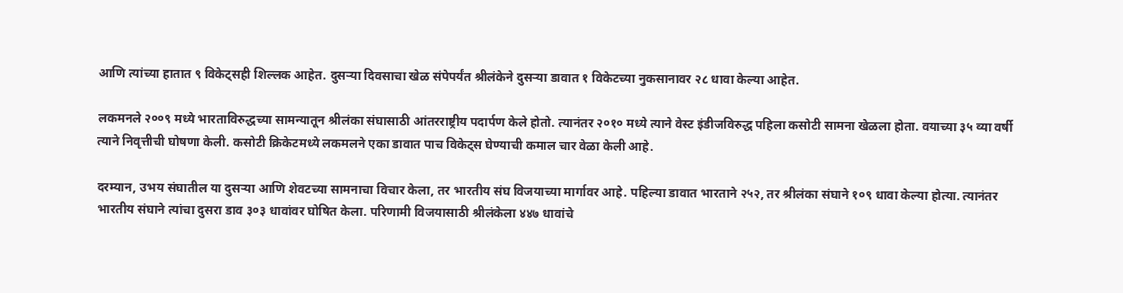आणि त्यांच्या हातात ९ विकेट्सही शिल्लक आहेत. दुसऱ्या दिवसाचा खेळ संपेपर्यंत श्रीलंकेने दुसऱ्या डावात १ विकेटच्या नुकसानावर २८ धावा केल्या आहेत.

लकमनले २००९ मध्ये भारताविरुद्धच्या सामन्यातून श्रीलंका संघासाठी आंतरराष्ट्रीय पदार्पण केले होतो. त्यानंतर २०१० मध्ये त्याने वेस्ट इंडीजविरुद्ध पहिला कसोटी सामना खेळला होता. वयाच्या ३५ व्या वर्षी त्याने निवृत्तीची घोषणा केली. कसोटी क्रिकेटमध्ये लकमलने एका डावात पाच विकेट्स घेण्याची कमाल चार वेळा केली आहे.

दरम्यान, उभय संघातील या दुसऱ्या आणि शेवटच्या सामनाचा विचार केला, तर भारतीय संघ विजयाच्या मार्गावर आहे. पहिल्या डावात भारताने २५२, तर श्रीलंका संघाने १०९ धावा केल्या होत्या. त्यानंतर भारतीय संघाने त्यांचा दुसरा डाव ३०३ धावांवर घोषित केला. परिणामी विजयासाठी श्रीलंकेला ४४७ धावांचे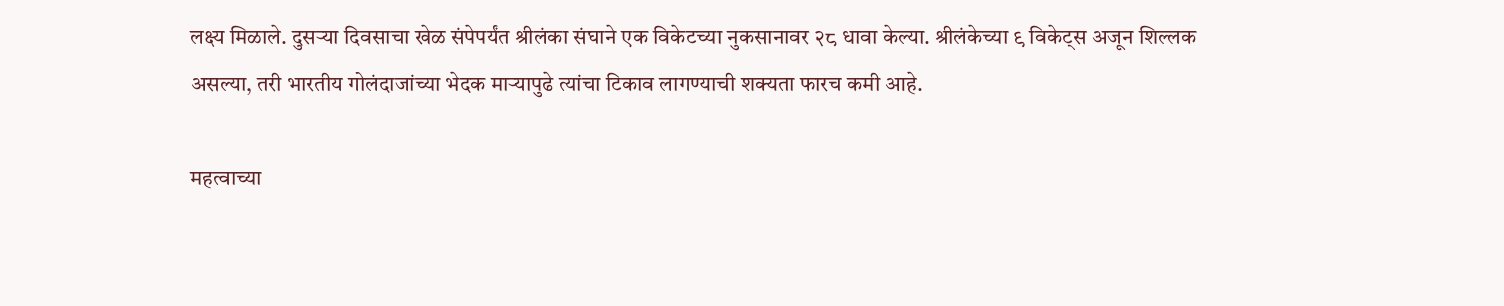लक्ष्य मिळाले. दुसऱ्या दिवसाचा खेळ संपेपर्यंत श्रीलंका संघाने एक विकेटच्या नुकसानावर २८ धावा केल्या. श्रीलंकेच्या ९ विकेट्स अजून शिल्लक असल्या, तरी भारतीय गोलंदाजांच्या भेदक माऱ्यापुढे त्यांचा टिकाव लागण्याची शक्यता फारच कमी आहे.

महत्वाच्या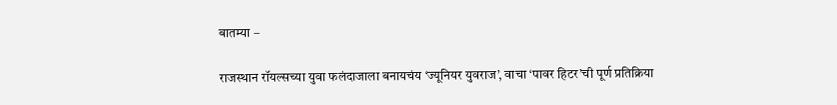बातम्या –

राजस्थान रॉयल्सच्या युवा फलंदाजाला बनायचंय ‘ज्यूनियर युवराज’, वाचा ‘पावर हिटर’ची पूर्ण प्रतिक्रिया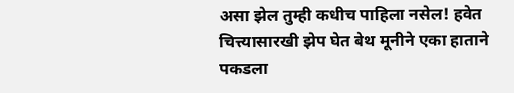असा झेल तुम्ही कधीच पाहिला नसेल! हवेत चित्त्यासारखी झेप घेत बेथ मूनीने एका हाताने पकडला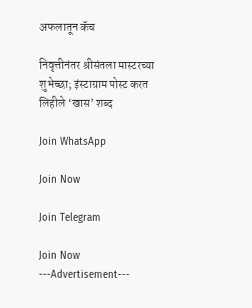अफलातून कॅच

निवृत्तीनंतर श्रीसंतला मास्टरच्या शुभेच्छा; इंस्टाग्राम पोस्ट करत लिहीले ‘खास’ शब्द

Join WhatsApp

Join Now

Join Telegram

Join Now
---Advertisement---